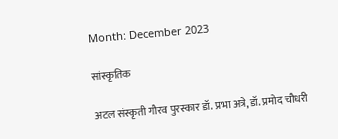Month: December 2023

सांस्कृतिक

अटल संस्कृती गौरव पुरस्कार डॉ. प्रभा अत्रे, डॉ. प्रमोद चौधरी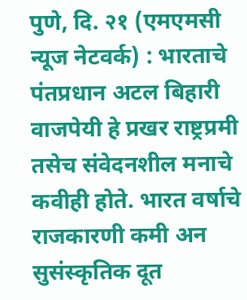पुणे, दि. २१ (एमएमसी न्यूज नेटवर्क) : भारताचे पंतप्रधान अटल बिहारी वाजपेयी हे प्रखर राष्ट्रप्रमी तसेच संवेदनशील मनाचे कवीही होते. भारत वर्षाचे राजकारणी कमी अन सुसंस्कृतिक दूत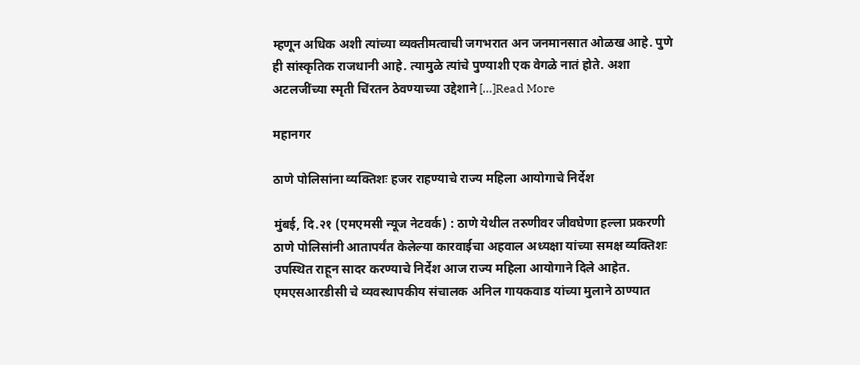म्हणून अधिक अशी त्यांच्या व्यक्तीमत्वाची जगभरात अन जनमानसात ओळख आहे. पुणे ही सांस्कृतिक राजधानी आहे. त्यामुळे त्यांचे पुण्याशी एक वेगळे नातं होते. अशा अटलजींच्या स्मृती चिंरतन ठेवण्याच्या उद्देशाने […]Read More

महानगर

ठाणे पोलिसांना व्यक्तिशः हजर राहण्याचे राज्य महिला आयोगाचे निर्देश

मुंबई, दि.२१ (एमएमसी न्यूज नेटवर्क) : ठाणे येथील तरुणीवर जीवघेणा हल्ला प्रकरणी ठाणे पोलिसांनी आतापर्यंत केलेल्या कारवाईचा अहवाल अध्यक्षा यांच्या समक्ष व्यक्तिशः उपस्थित राहून सादर करण्याचे निर्देश आज राज्य महिला आयोगाने दिले आहेत. एमएसआरडीसी चे व्यवस्थापकीय संचालक अनिल गायकवाड यांच्या मुलाने ठाण्यात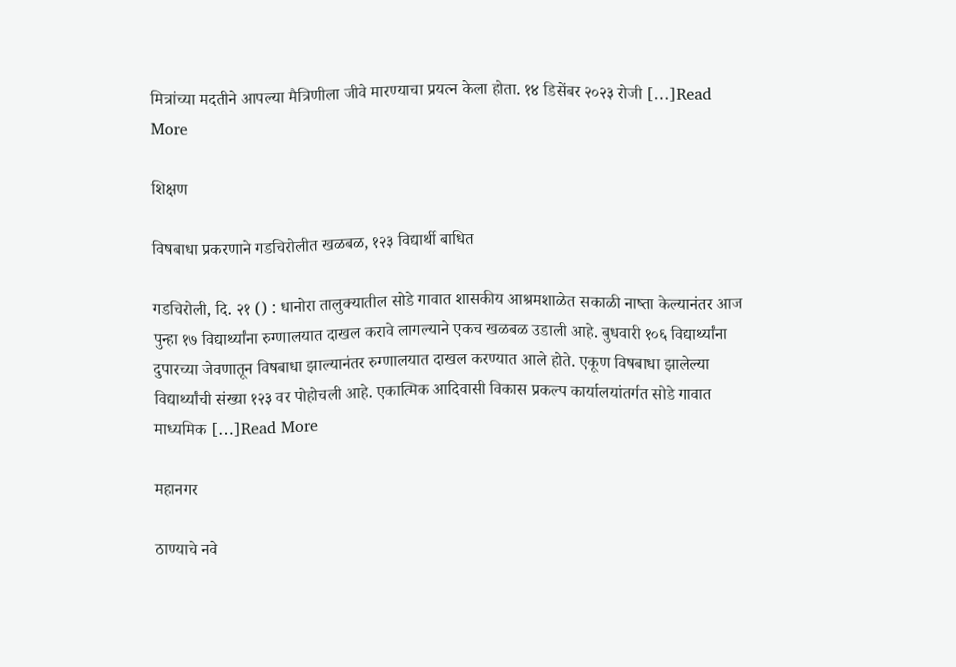मित्रांच्या मदतीने आपल्या मैत्रिणीला जीवे मारण्याचा प्रयत्न केला होता. १४ डिसेंबर २०२३ रोजी […]Read More

शिक्षण

विषबाधा प्रकरणाने गडचिरोलीत खळबळ, १२३ विद्यार्थी बाधित

गडचिरोली, दि. २१ () : धानोरा तालुक्यातील सोडे गावात शासकीय आश्रमशाळेत सकाळी नाष्ता केल्यानंतर आज पुन्हा १७ विद्यार्थ्यांना रुग्णालयात दाखल करावे लागल्याने एकच खळबळ उडाली आहे. बुधवारी १०६ विद्यार्थ्यांना दुपारच्या जेवणातून विषबाधा झाल्यानंतर रुग्णालयात दाखल करण्यात आले होते. एकूण विषबाधा झालेल्या विद्यार्थ्यांची संख्या १२३ वर पोहोचली आहे. एकात्मिक आदिवासी विकास प्रकल्प कार्यालयांतर्गत सोडे गावात माध्यमिक […]Read More

महानगर

ठाण्याचे नवे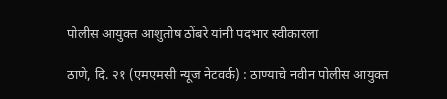पोलीस आयुक्त आशुतोष ठोंबरे यांनी पदभार स्वीकारला

ठाणे, दि. २१ (एमएमसी न्यूज नेटवर्क) : ठाण्याचे नवीन पोलीस आयुक्त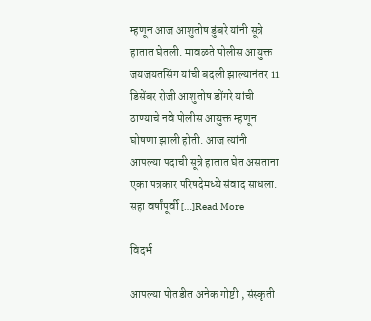म्हणून आज आशुतोष डुंबरे यांनी सूत्रे हातात घेतली. मावळते पोलीस आयुक्त जयजयतसिंग यांची बदली झाल्यानंतर 11 डिसेंबर रोजी आशुतोष डोंगरे यांची ठाण्याचे नवे पोलीस आयुक्त म्हणून घोषणा झाली होती. आज त्यांनी आपल्या पदाची सूत्रे हातात घेत असताना एका पत्रकार परिषदेमध्ये संवाद साधला. सहा वर्षांपूर्वी […]Read More

विदर्भ

आपल्या पोतडीत अनेक गोष्टी , संस्कृती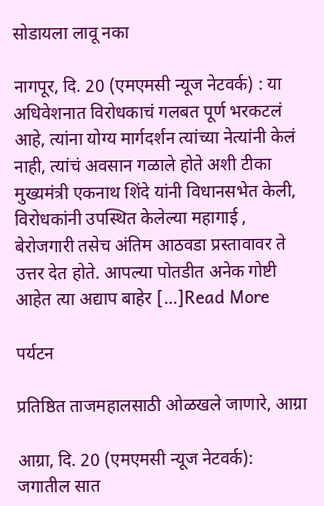सोडायला लावू नका

नागपूर, दि. 20 (एमएमसी न्यूज नेटवर्क) : या अधिवेशनात विरोधकाचं गलबत पूर्ण भरकटलं आहे, त्यांना योग्य मार्गदर्शन त्यांच्या नेत्यांनी केलं नाही, त्यांचं अवसान गळाले होते अशी टीका मुख्यमंत्री एकनाथ शिंदे यांनी विधानसभेत केली, विरोधकांनी उपस्थित केलेल्या महागाई , बेरोजगारी तसेच अंतिम आठवडा प्रस्तावावर ते उत्तर देत होते. आपल्या पोतडीत अनेक गोष्टी आहेत त्या अद्याप बाहेर […]Read More

पर्यटन

प्रतिष्ठित ताजमहालसाठी ओळखले जाणारे, आग्रा

आग्रा, दि. 20 (एमएमसी न्यूज नेटवर्क):  जगातील सात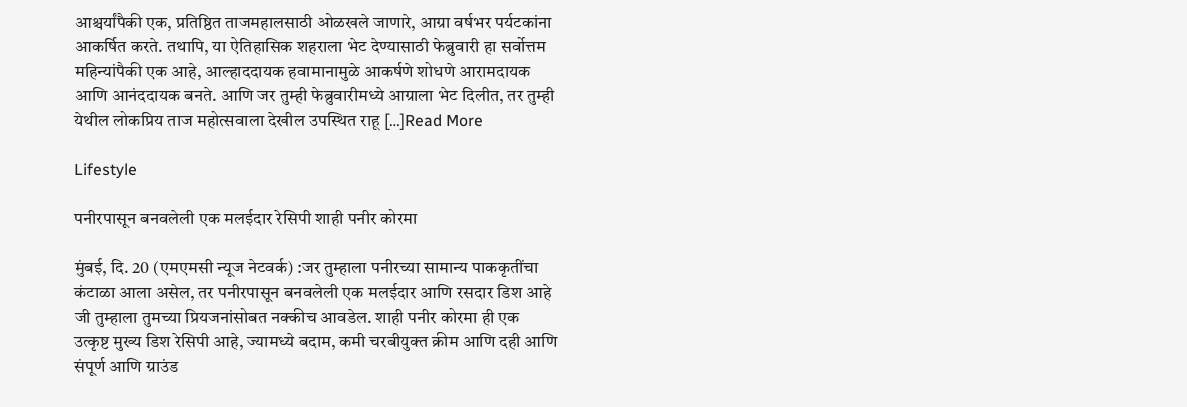आश्चर्यांपैकी एक, प्रतिष्ठित ताजमहालसाठी ओळखले जाणारे, आग्रा वर्षभर पर्यटकांना आकर्षित करते. तथापि, या ऐतिहासिक शहराला भेट देण्यासाठी फेब्रुवारी हा सर्वोत्तम महिन्यांपैकी एक आहे, आल्हाददायक हवामानामुळे आकर्षणे शोधणे आरामदायक आणि आनंददायक बनते. आणि जर तुम्ही फेब्रुवारीमध्ये आग्राला भेट दिलीत, तर तुम्ही येथील लोकप्रिय ताज महोत्सवाला देखील उपस्थित राहू […]Read More

Lifestyle

पनीरपासून बनवलेली एक मलईदार रेसिपी शाही पनीर कोरमा

मुंबई, दि. 20 (एमएमसी न्यूज नेटवर्क) :जर तुम्हाला पनीरच्या सामान्य पाककृतींचा कंटाळा आला असेल, तर पनीरपासून बनवलेली एक मलईदार आणि रसदार डिश आहे जी तुम्हाला तुमच्या प्रियजनांसोबत नक्कीच आवडेल. शाही पनीर कोरमा ही एक उत्कृष्ट मुख्य डिश रेसिपी आहे, ज्यामध्ये बदाम, कमी चरबीयुक्त क्रीम आणि दही आणि संपूर्ण आणि ग्राउंड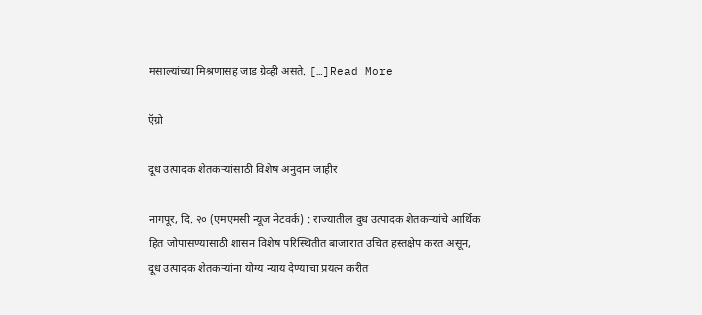मसाल्यांच्या मिश्रणासह जाड ग्रेव्ही असते. […]Read More

ऍग्रो

दूध उत्पादक शेतकऱ्यांसाठी विशेष अनुदान जाहीर

नागपूर, दि. २० (एमएमसी न्यूज नेटवर्क) : राज्यातील दुध उत्पादक शेतकऱ्यांचे आर्थिक हित जोपासण्यासाठी शासन विशेष परिस्थितीत बाजारात उचित हस्तक्षेप करत असून, दूध उत्पादक शेतकऱ्यांना योग्य न्याय देण्याचा प्रयत्न करीत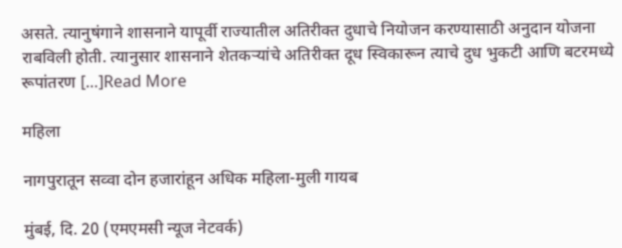असते. त्यानुषंगाने शासनाने यापूर्वी राज्यातील अतिरीक्त दुधाचे नियोजन करण्यासाठी अनुदान योजना राबविली होती. त्यानुसार शासनाने शेतकऱ्यांचे अतिरीक्त दूध स्विकारून त्याचे दुध भुकटी आणि बटरमध्ये रूपांतरण […]Read More

महिला

नागपुरातून सव्वा दोन हजारांहून अधिक महिला-मुली गायब

मुंबई, दि. 20 (एमएमसी न्यूज नेटवर्क)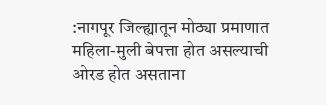:नागपूर जिल्ह्यातून मोठ्या प्रमाणात महिला-मुली बेपत्ता होत असल्याची ओरड होत असताना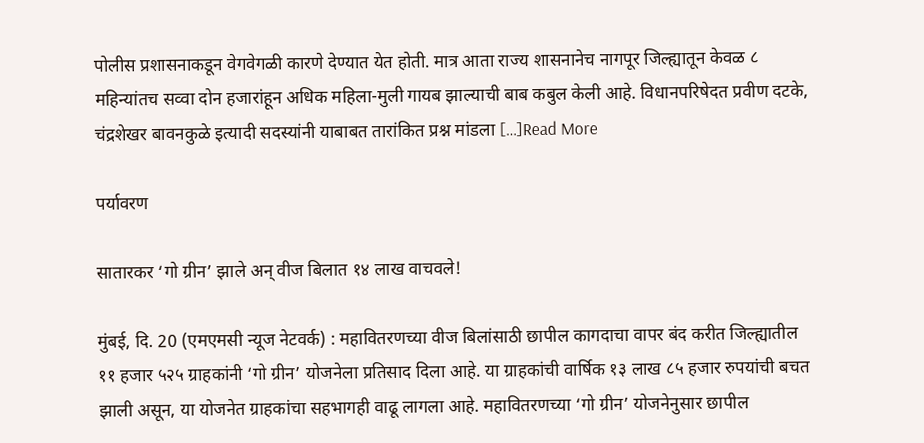पोलीस प्रशासनाकडून वेगवेगळी कारणे देण्यात येत होती. मात्र आता राज्य शासनानेच नागपूर जिल्ह्यातून केवळ ८ महिन्यांतच सव्वा दोन हजारांहून अधिक महिला-मुली गायब झाल्याची बाब कबुल केली आहे. विधानपरिषेदत प्रवीण दटके, चंद्रशेखर बावनकुळे इत्यादी सदस्यांनी याबाबत तारांकित प्रश्न मांडला […]Read More

पर्यावरण

सातारकर ‘गो ग्रीन’ झाले अन् वीज बिलात १४ लाख वाचवले!

मुंबई, दि. 20 (एमएमसी न्यूज नेटवर्क) : महावितरणच्या वीज बिलांसाठी छापील कागदाचा वापर बंद करीत जिल्ह्यातील ११ हजार ५२५ ग्राहकांनी ‘गो ग्रीन’ योजनेला प्रतिसाद दिला आहे. या ग्राहकांची वार्षिक १३ लाख ८५ हजार रुपयांची बचत झाली असून, या योजनेत ग्राहकांचा सहभागही वाढू लागला आहे. महावितरणच्या ‘गो ग्रीन’ योजनेनुसार छापील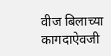वीज बिलाच्या कागदाऐवजी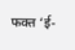फक्त ‘ई-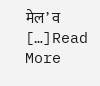मेल’ व […]Read More